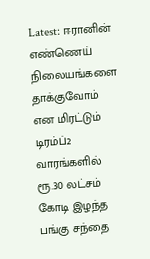Latest: ஈரானின் எண்ணெய் நிலையங்களை தாக்குவோம் என மிரட்டும் டிரம்ப்2 வாரங்களில் ரூ.30 லட்சம் கோடி இழந்த பங்கு சந்தை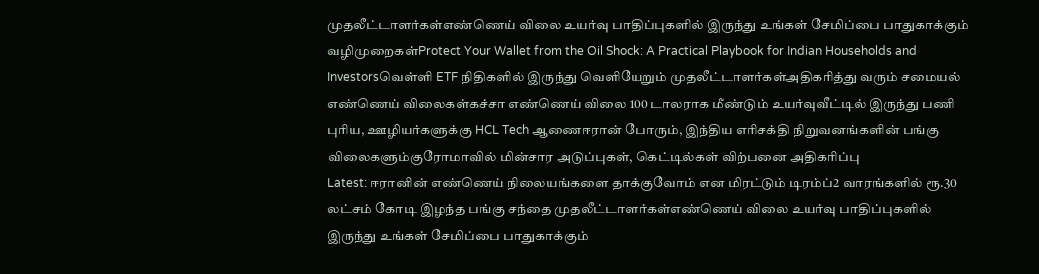முதலீட்டாளர்கள்எண்ணெய் விலை உயர்வு பாதிப்புகளில் இருந்து உங்கள் சேமிப்பை பாதுகாக்கும் வழிமுறைகள்Protect Your Wallet from the Oil Shock: A Practical Playbook for Indian Households and Investorsவெள்ளி ETF நிதிகளில் இருந்து வெளியேறும் முதலீட்டாளர்கள்அதிகரித்து வரும் சமையல் எண்ணெய் விலைகள்கச்சா எண்ணெய் விலை 100 டாலராக மீண்டும் உயர்வுவீட்டில் இருந்து பணி புரிய, ஊழியர்களுக்கு HCL Tech ஆணைஈரான் போரும், இந்திய எரிசக்தி நிறுவனங்களின் பங்கு விலைகளும்குரோமாவில் மின்சார அடுப்புகள், கெட்டில்கள் விற்பனை அதிகரிப்பு
Latest: ஈரானின் எண்ணெய் நிலையங்களை தாக்குவோம் என மிரட்டும் டிரம்ப்2 வாரங்களில் ரூ.30 லட்சம் கோடி இழந்த பங்கு சந்தை முதலீட்டாளர்கள்எண்ணெய் விலை உயர்வு பாதிப்புகளில் இருந்து உங்கள் சேமிப்பை பாதுகாக்கும்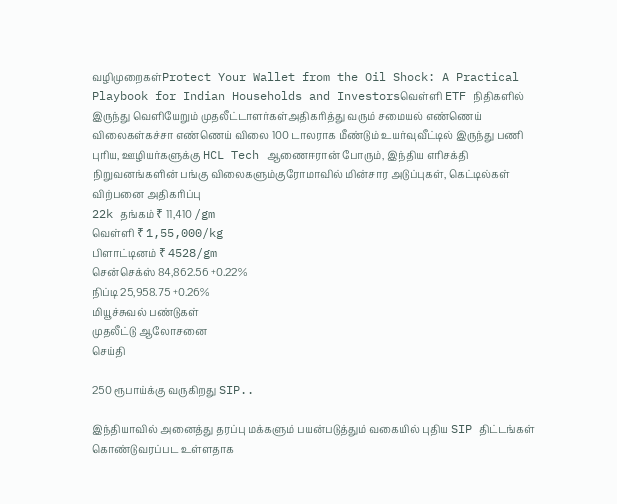வழிமுறைகள்Protect Your Wallet from the Oil Shock: A Practical Playbook for Indian Households and Investorsவெள்ளி ETF நிதிகளில் இருந்து வெளியேறும் முதலீட்டாளர்கள்அதிகரித்து வரும் சமையல் எண்ணெய் விலைகள்கச்சா எண்ணெய் விலை 100 டாலராக மீண்டும் உயர்வுவீட்டில் இருந்து பணி புரிய, ஊழியர்களுக்கு HCL Tech ஆணைஈரான் போரும், இந்திய எரிசக்தி நிறுவனங்களின் பங்கு விலைகளும்குரோமாவில் மின்சார அடுப்புகள், கெட்டில்கள் விற்பனை அதிகரிப்பு
22k தங்கம் ₹ 11,410 /gm
வெள்ளி ₹ 1,55,000/kg
பிளாட்டினம் ₹ 4528/gm
சென்செக்ஸ் 84,862.56 +0.22%
நிப்டி 25,958.75 +0.26%
மியூச்சுவல் பண்டுகள்
முதலீட்டு ஆலோசனை
செய்தி

250 ரூபாய்க்கு வருகிறது SIP..

இந்தியாவில் அனைத்து தரப்பு மக்களும் பயன்படுத்தும் வகையில் புதிய SIP திட்டங்கள் கொண்டுவரப்பட உள்ளதாக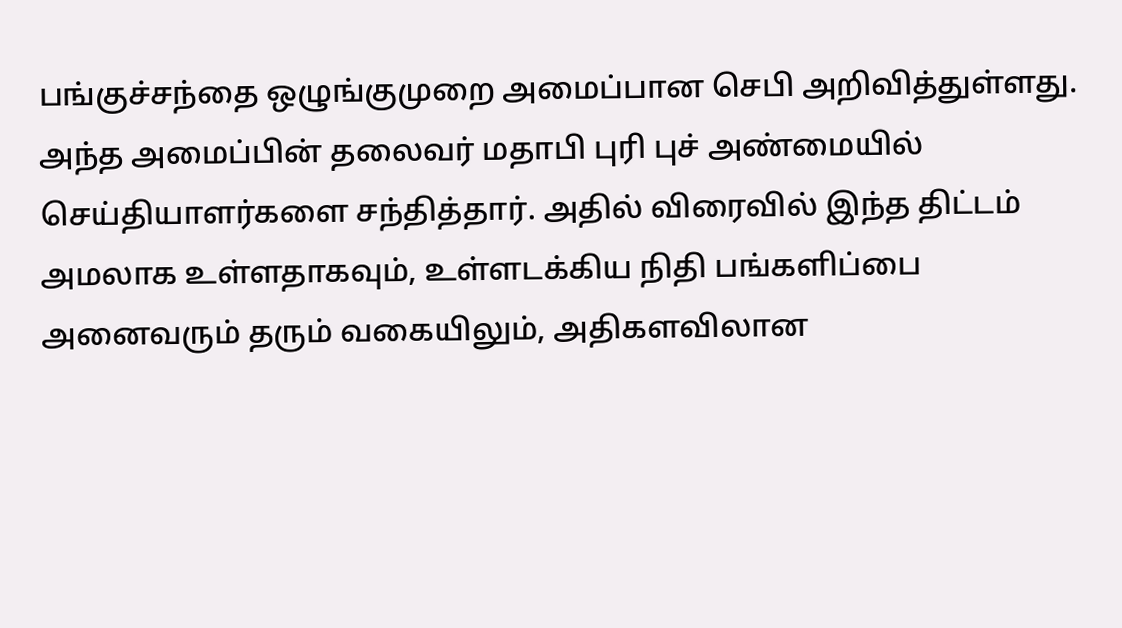பங்குச்சந்தை ஒழுங்குமுறை அமைப்பான செபி அறிவித்துள்ளது. அந்த அமைப்பின் தலைவர் மதாபி புரி புச் அண்மையில் செய்தியாளர்களை சந்தித்தார். அதில் விரைவில் இந்த திட்டம் அமலாக உள்ளதாகவும், உள்ளடக்கிய நிதி பங்களிப்பை அனைவரும் தரும் வகையிலும், அதிகளவிலான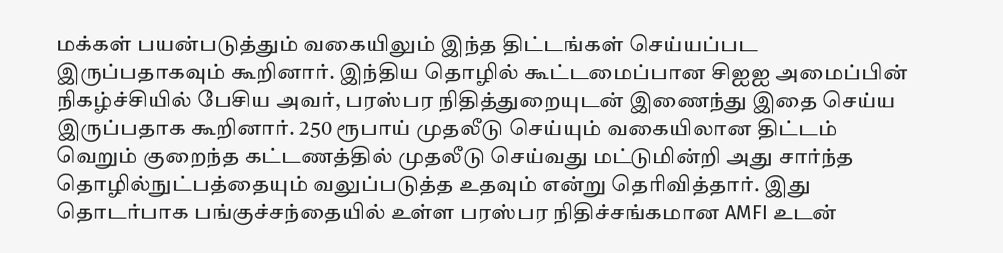மக்கள் பயன்படுத்தும் வகையிலும் இந்த திட்டங்கள் செய்யப்பட இருப்பதாகவும் கூறினார். இந்திய தொழில் கூட்டமைப்பான சிஐஐ அமைப்பின் நிகழ்ச்சியில் பேசிய அவர், பரஸ்பர நிதித்துறையுடன் இணைந்து இதை செய்ய இருப்பதாக கூறினார். 250 ரூபாய் முதலீடு செய்யும் வகையிலான திட்டம் வெறும் குறைந்த கட்டணத்தில் முதலீடு செய்வது மட்டுமின்றி அது சார்ந்த தொழில்நுட்பத்தையும் வலுப்படுத்த உதவும் என்று தெரிவித்தார். இது தொடர்பாக பங்குச்சந்தையில் உள்ள பரஸ்பர நிதிச்சங்கமான AMFI உடன்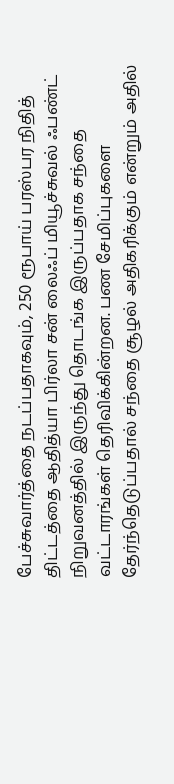பேச்சுவார்த்தை நடப்பதாகவும், 250 ரூபாய் பரஸ்பர நிதித் திட்டத்தை ஆதித்யா பிர்லா சன் லைஃப் மியூச்சுவல் ஃபண்ட் நிறுவனத்தில் இருந்து தொடங்க இருப்பதாக சந்தை வட்டாரங்கள் தெரிவிக்கின்றன. பண சேமிப்புகளை தேர்ந்தெடுப்பதால் சந்தை சூழல் அதிகரிக்கும் என்றும் அதில்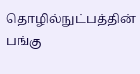தொழில்நுட்பத்தின் பங்கு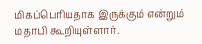மிகப்பெரியதாக இருக்கும் என்றும் மதாபி கூறியுள்ளார்.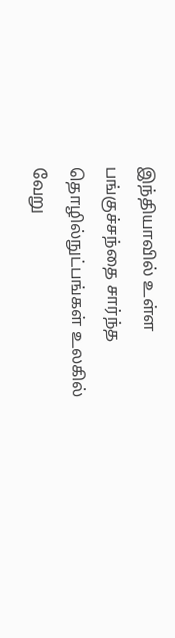இந்தியாவில் உள்ள பங்குச்சந்தை சார்ந்த தொழில்நுட்பங்கள் உலகில் வேறு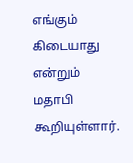எங்கும் கிடையாது என்றும் மதாபி கூறியுள்ளார்.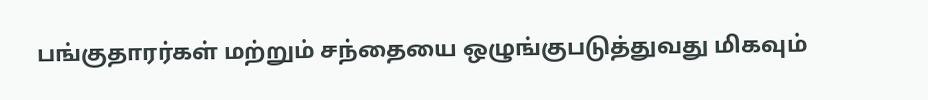பங்குதாரர்கள் மற்றும் சந்தையை ஒழுங்குபடுத்துவது மிகவும்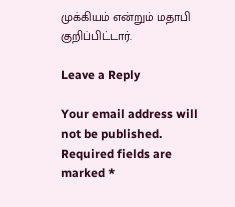முக்கியம் என்றும் மதாபி குறிப்பிட்டார்.

Leave a Reply

Your email address will not be published. Required fields are marked *